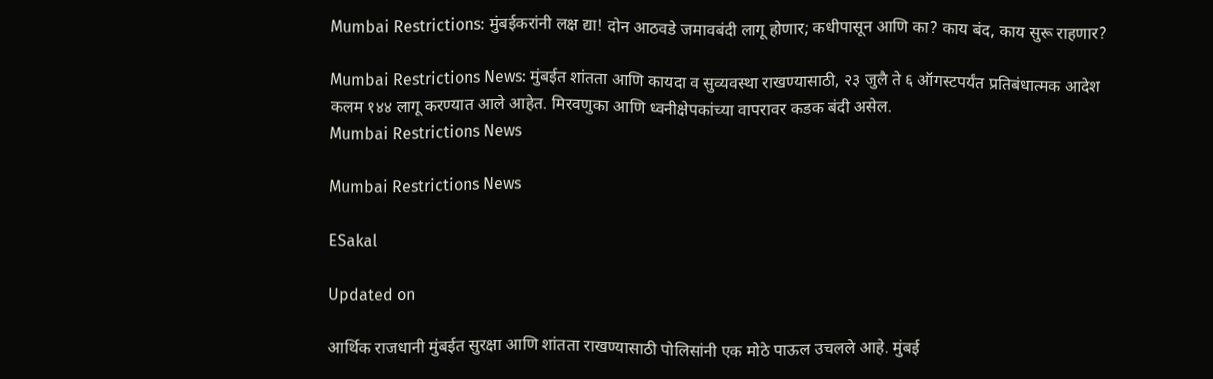Mumbai Restrictions: मुंबईकरांनी लक्ष द्या! दोन आठवडे जमावबंदी लागू होणार; कधीपासून आणि का? काय बंद, काय सुरू राहणार?

Mumbai Restrictions News: मुंबईत शांतता आणि कायदा व सुव्यवस्था राखण्यासाठी, २३ जुलै ते ६ ऑगस्टपर्यंत प्रतिबंधात्मक आदेश कलम १४४ लागू करण्यात आले आहेत. मिरवणुका आणि ध्वनीक्षेपकांच्या वापरावर कडक बंदी असेल.
Mumbai Restrictions News

Mumbai Restrictions News

ESakal

Updated on

आर्थिक राजधानी मुंबईत सुरक्षा आणि शांतता राखण्यासाठी पोलिसांनी एक मोठे पाऊल उचलले आहे. मुंबई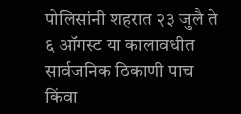पोलिसांनी शहरात २३ जुलै ते ६ ऑगस्ट या कालावधीत सार्वजनिक ठिकाणी पाच किंवा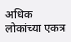अधिक लोकांच्या एकत्र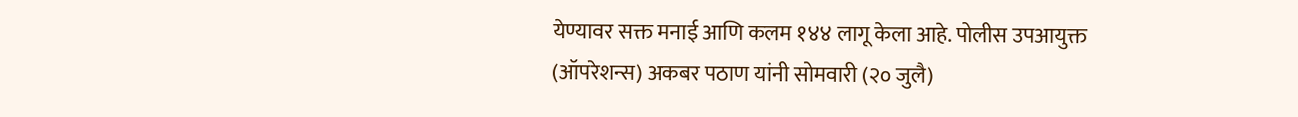येण्यावर सक्त मनाई आणि कलम १४४ लागू केला आहे. पोलीस उपआयुक्त (ऑपरेशन्स) अकबर पठाण यांनी सोमवारी (२० जुलै)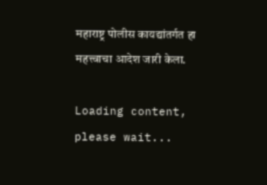महाराष्ट्र पोलीस कायद्यांतर्गत हा महत्त्वाचा आदेश जारी केला.

Loading content, please wait...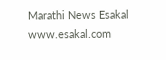Marathi News Esakal
www.esakal.com